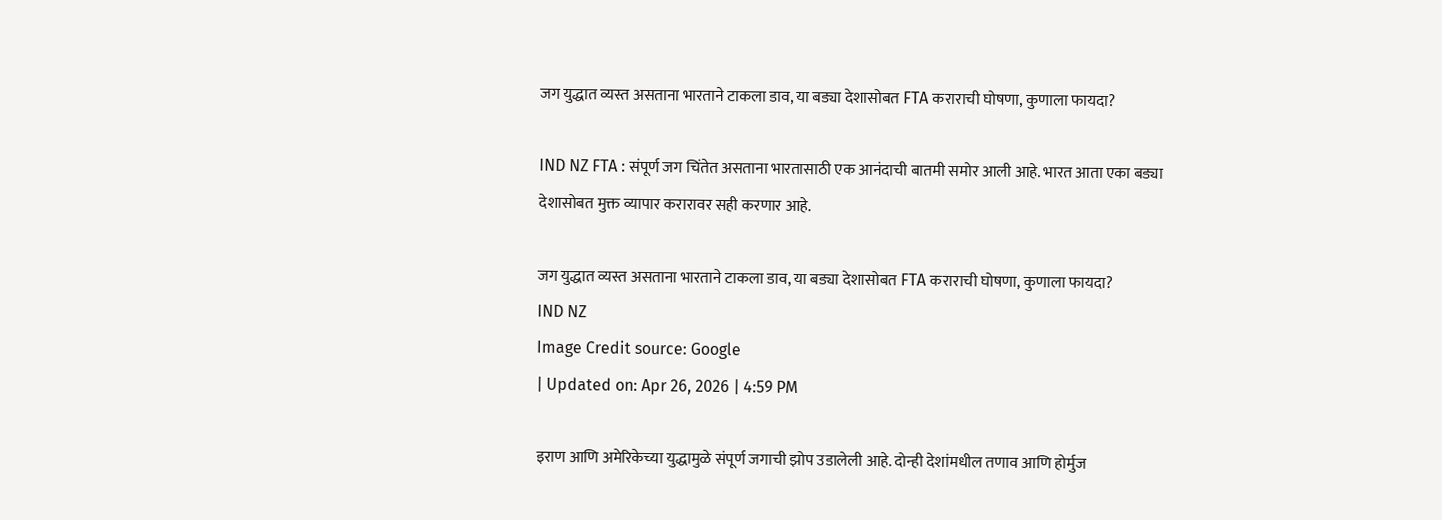जग युद्धात व्यस्त असताना भारताने टाकला डाव, या बड्या देशासोबत FTA कराराची घोषणा, कुणाला फायदा?

IND NZ FTA : संपूर्ण जग चिंतेत असताना भारतासाठी एक आनंदाची बातमी समोर आली आहे. भारत आता एका बड्या देशासोबत मुक्त व्यापार करारावर सही करणार आहे.

जग युद्धात व्यस्त असताना भारताने टाकला डाव, या बड्या देशासोबत FTA कराराची घोषणा, कुणाला फायदा?
IND NZ
Image Credit source: Google
| Updated on: Apr 26, 2026 | 4:59 PM

इराण आणि अमेरिकेच्या युद्धामुळे संपूर्ण जगाची झोप उडालेली आहे. दोन्ही देशांमधील तणाव आणि होर्मुज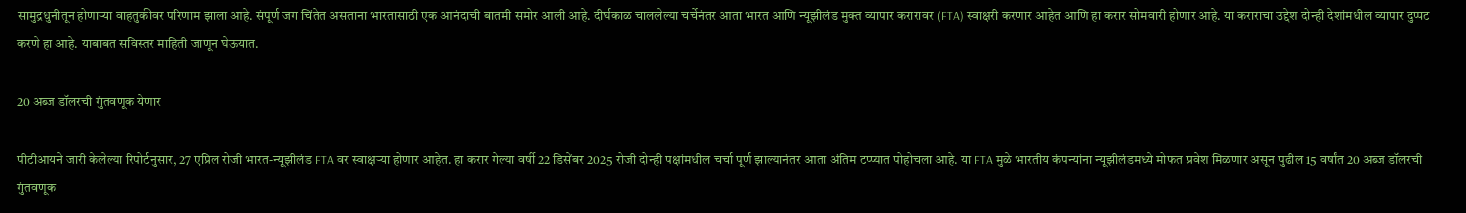सामुद्रधुनीतून होणाऱ्या वाहतुकीवर परिणाम झाला आहे. संपूर्ण जग चिंतेत असताना भारतासाठी एक आनंदाची बातमी समोर आली आहे. दीर्घकाळ चाललेल्या चर्चेनंतर आता भारत आणि न्यूझीलंड मुक्त व्यापार करारावर (FTA) स्वाक्षरी करणार आहेत आणि हा करार सोमवारी होणार आहे. या कराराचा उद्देश दोन्ही देशांमधील व्यापार दुप्पट करणे हा आहे. याबाबत सविस्तर माहिती जाणून घेऊयात.

20 अब्ज डॉलरची गुंतवणूक येणार

पीटीआयने जारी केलेल्या रिपोर्टनुसार, 27 एप्रिल रोजी भारत-न्यूझीलंड FTA वर स्वाक्षऱ्या होणार आहेत. हा करार गेल्या वर्षी 22 डिसेंबर 2025 रोजी दोन्ही पक्षांमधील चर्चा पूर्ण झाल्यानंतर आता अंतिम टप्प्यात पोहोचला आहे. या FTA मुळे भारतीय कंपन्यांना न्यूझीलंडमध्ये मोफत प्रवेश मिळणार असून पुढील 15 वर्षांत 20 अब्ज डॉलरची गुंतवणूक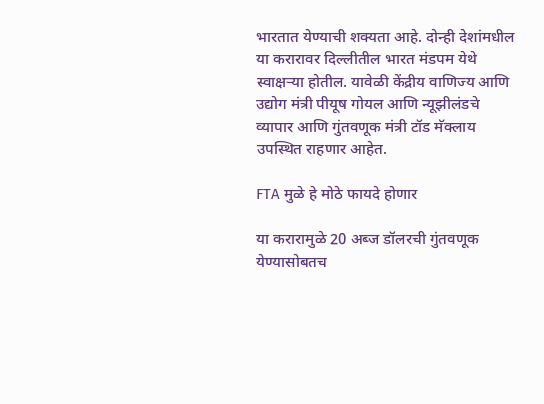भारतात येण्याची शक्यता आहे. दोन्ही देशांमधील या करारावर दिल्लीतील भारत मंडपम येथे स्वाक्षऱ्या होतील. यावेळी केंद्रीय वाणिज्य आणि उद्योग मंत्री पीयूष गोयल आणि न्यूझीलंडचे व्यापार आणि गुंतवणूक मंत्री टॉड मॅक्लाय उपस्थित राहणार आहेत.

FTA मुळे हे मोठे फायदे होणार

या करारामुळे 20 अब्ज डॉलरची गुंतवणूक येण्यासोबतच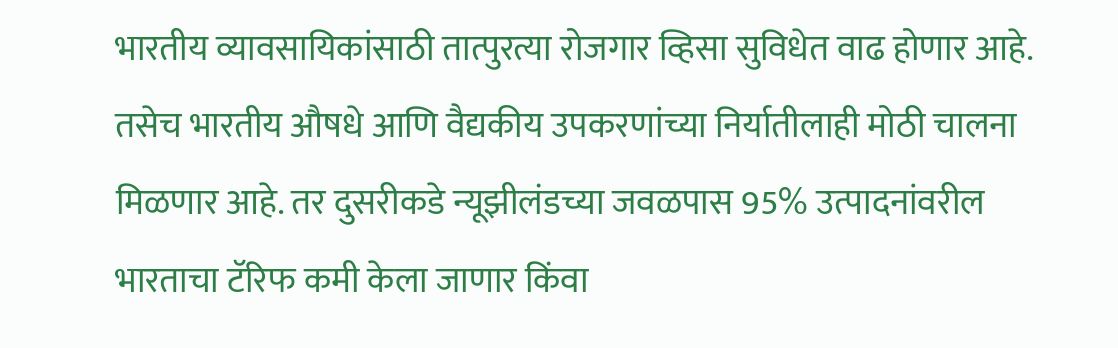भारतीय व्यावसायिकांसाठी तात्पुरत्या रोजगार व्हिसा सुविधेत वाढ होणार आहे. तसेच भारतीय औषधे आणि वैद्यकीय उपकरणांच्या निर्यातीलाही मोठी चालना मिळणार आहे. तर दुसरीकडे न्यूझीलंडच्या जवळपास 95% उत्पादनांवरील भारताचा टॅरिफ कमी केला जाणार किंवा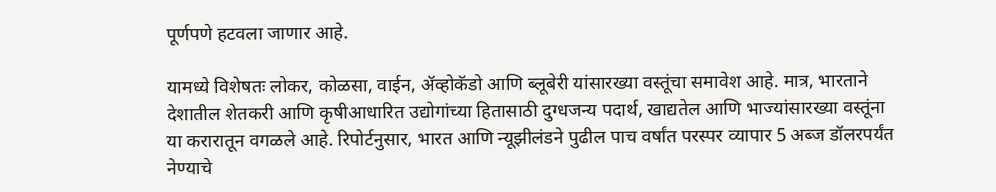पूर्णपणे हटवला जाणार आहे.

यामध्ये विशेषतः लोकर, कोळसा, वाईन, ॲव्होकॅडो आणि ब्लूबेरी यांसारख्या वस्तूंचा समावेश आहे. मात्र, भारताने देशातील शेतकरी आणि कृषीआधारित उद्योगांच्या हितासाठी दुग्धजन्य पदार्थ, खाद्यतेल आणि भाज्यांसारख्या वस्तूंना या करारातून वगळले आहे. रिपोर्टनुसार, भारत आणि न्यूझीलंडने पुढील पाच वर्षांत परस्पर व्यापार 5 अब्ज डॉलरपर्यंत नेण्याचे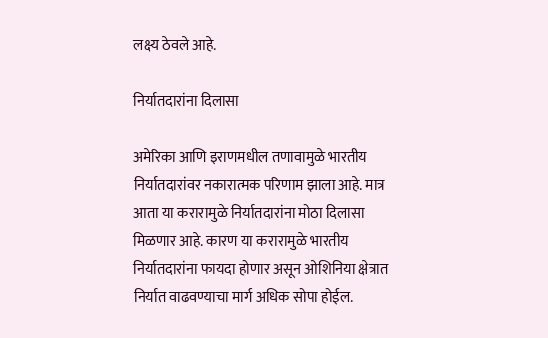लक्ष्य ठेवले आहे.

निर्यातदारांना दिलासा

अमेरिका आणि इराणमधील तणावामुळे भारतीय निर्यातदारांवर नकारात्मक परिणाम झाला आहे. मात्र आता या करारामुळे निर्यातदारांना मोठा दिलासा मिळणार आहे. कारण या करारामुळे भारतीय निर्यातदारांना फायदा होणार असून ओशिनिया क्षेत्रात निर्यात वाढवण्याचा मार्ग अधिक सोपा होईल.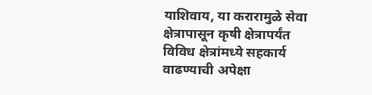याशिवाय, या करारामुळे सेवा क्षेत्रापासून कृषी क्षेत्रापर्यंत विविध क्षेत्रांमध्ये सहकार्य वाढण्याची अपेक्षा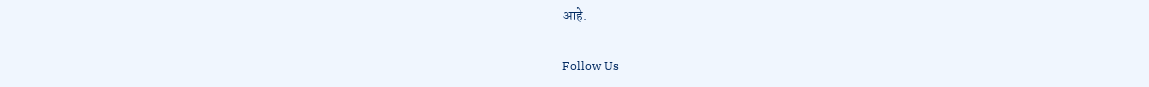आहे.

Follow Us